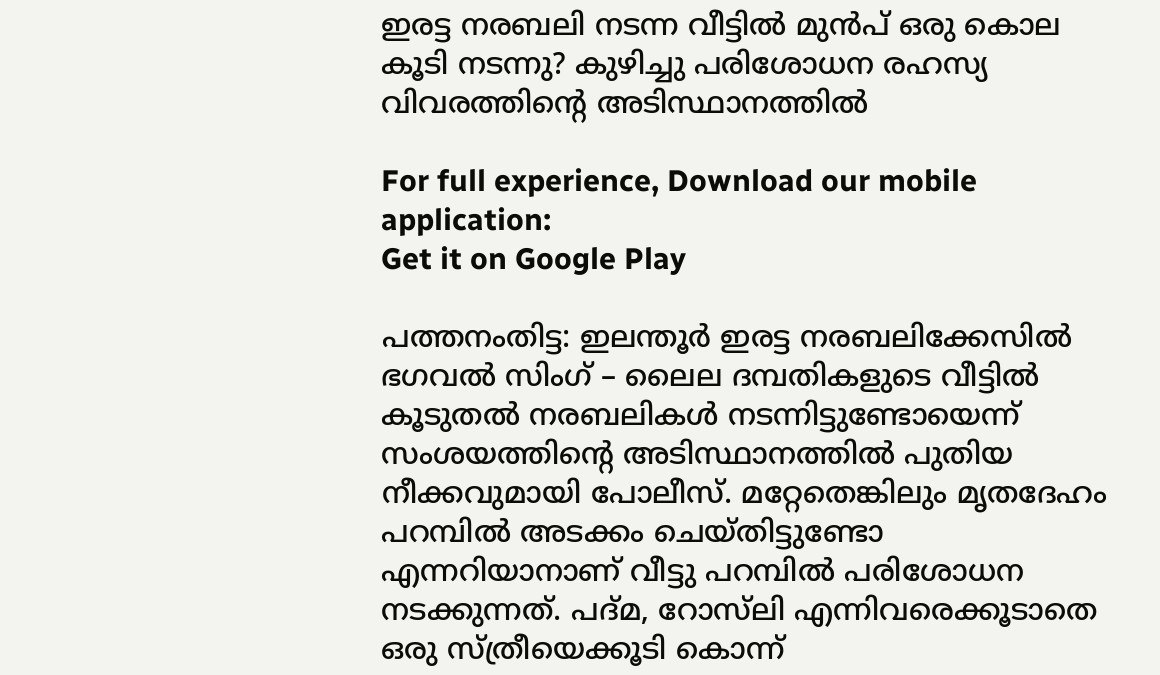ഇരട്ട നരബലി നടന്ന വീട്ടിൽ മുൻപ് ഒരു കൊല കൂടി നടന്നു? കുഴിച്ചു പരിശോധന രഹസ്യ വിവരത്തിൻ്റെ അടിസ്ഥാനത്തിൽ

For full experience, Download our mobile application:
Get it on Google Play

പത്തനംതിട്ട: ഇലന്തൂർ ഇരട്ട നരബലിക്കേസിൽ ഭഗവൽ സിംഗ് – ലൈല ദമ്പതികളുടെ വീട്ടിൽ കൂടുതൽ നരബലികൾ നടന്നിട്ടുണ്ടോയെന്ന് സംശയത്തിൻ്റെ അടിസ്ഥാനത്തിൽ പുതിയ നീക്കവുമായി പോലീസ്. മറ്റേതെങ്കിലും മൃതദേഹം പറമ്പിൽ അടക്കം ചെയ്തിട്ടുണ്ടോ എന്നറിയാനാണ് വീട്ടു പറമ്പിൽ പരിശോധന നടക്കുന്നത്. പദ്മ, റോസ്‌ലി എന്നിവരെക്കൂടാതെ ഒരു സ്ത്രീയെക്കൂടി കൊന്ന്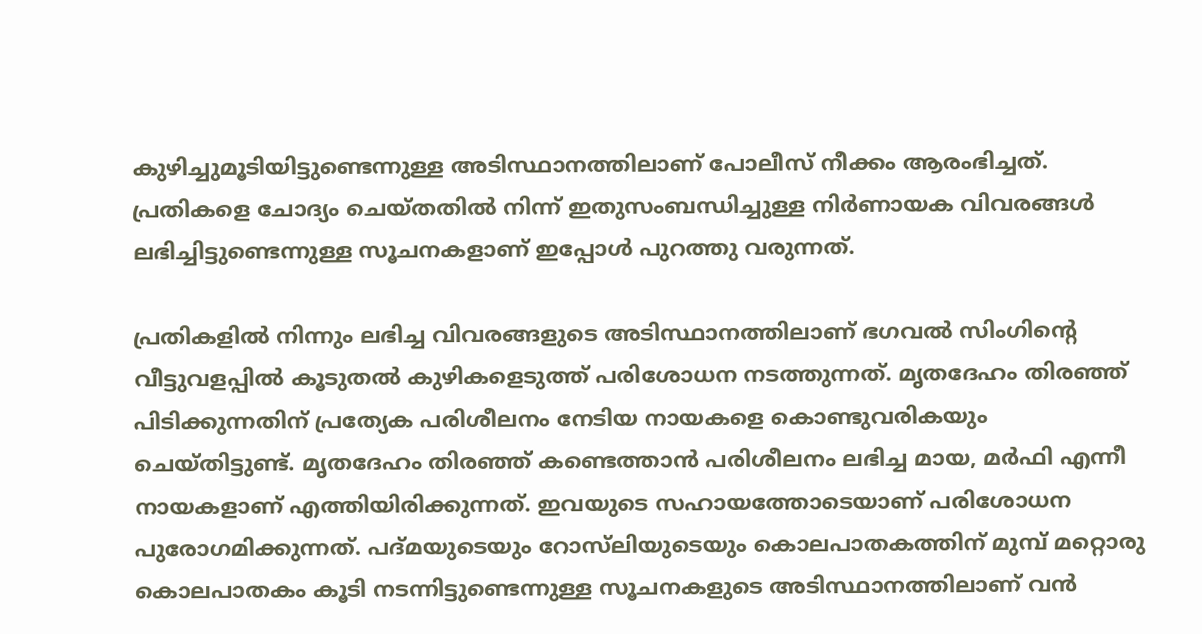കുഴിച്ചുമൂടിയിട്ടുണ്ടെന്നുള്ള അടിസ്ഥാനത്തിലാണ് പോലീസ് നീക്കം ആരംഭിച്ചത്. പ്രതികളെ ചോദ്യം ചെയ്‌തതിൽ നിന്ന് ഇതുസംബന്ധിച്ചുള്ള നിർണായക വിവരങ്ങൾ ലഭിച്ചിട്ടുണ്ടെന്നുള്ള സൂചനകളാണ് ഇപ്പോൾ പുറത്തു വരുന്നത്.

പ്രതികളിൽ നിന്നും ലഭിച്ച വിവരങ്ങളുടെ അടിസ്ഥാനത്തിലാണ് ഭഗവൽ സിംഗിൻ്റെ വീട്ടുവളപ്പിൽ കൂടുതൽ കുഴികളെടുത്ത് പരിശോധന നടത്തുന്നത്. മൃതദേഹം തിരഞ്ഞ് പിടിക്കുന്നതിന് പ്രത്യേക പരിശീലനം നേടിയ നായകളെ കൊണ്ടുവരികയും ചെയ്തിട്ടുണ്ട്. മൃതദേഹം തിരഞ്ഞ് കണ്ടെത്താൻ പരിശീലനം ലഭിച്ച മായ, മർഫി എന്നീ നായകളാണ് എത്തിയിരിക്കുന്നത്. ഇവയുടെ സഹായത്തോടെയാണ് പരിശോധന പുരോഗമിക്കുന്നത്. പദ്മയുടെയും റോസ്‌ലിയുടെയും കൊലപാതകത്തിന് മുമ്പ് മറ്റൊരു കൊലപാതകം കൂടി നടന്നിട്ടുണ്ടെന്നുള്ള സൂചനകളുടെ അടിസ്ഥാനത്തിലാണ് വൻ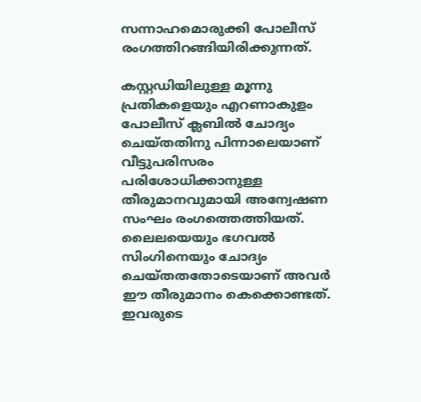സന്നാഹമൊരുക്കി പോലീസ് രംഗത്തിറങ്ങിയിരിക്കുന്നത്.

കസ്റ്റഡിയിലുള്ള മൂന്നു പ്രതികളെയും എറണാകുളം പോലീസ് ക്ലബിൽ ചോദ്യം ചെയ്തതിനു പിന്നാലെയാണ് വീട്ടുപരിസരം പരിശോധിക്കാനുള്ള തീരുമാനവുമായി അന്വേഷണ സംഘം രംഗത്തെത്തിയത്. ലൈലയെയും ഭഗവൽ സിംഗിനെയും ചോദ്യം ചെയ്തതതോടെയാണ് അവർ ഈ തീരുമാനം കെക്കൊണ്ടത്. ഇവരുടെ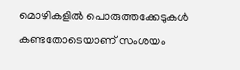മൊഴികളിൽ പൊരുത്തക്കേടുകൾ കണ്ടതോടെയാണ് സംശയം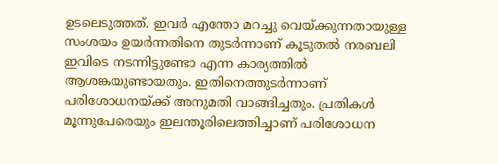ഉടലെടുത്തത്. ഇവർ എന്തോ മറച്ചു വെയ്ക്കുന്നതായുള്ള സംശയം ഉയർന്നതിനെ തുടർന്നാണ് കൂടുതൽ നരബലി ഇവിടെ നടന്നിട്ടുണ്ടോ എന്ന കാര്യത്തിൽ ആശങ്കയുണ്ടായതും. ഇതിനെത്തുടർന്നാണ് പരിശോധനയ്ക്ക് അനുമതി വാങ്ങിച്ചതും. പ്രതികൾ മൂന്നുപേരെയും ഇലന്തൂരിലെത്തിച്ചാണ് പരിശോധന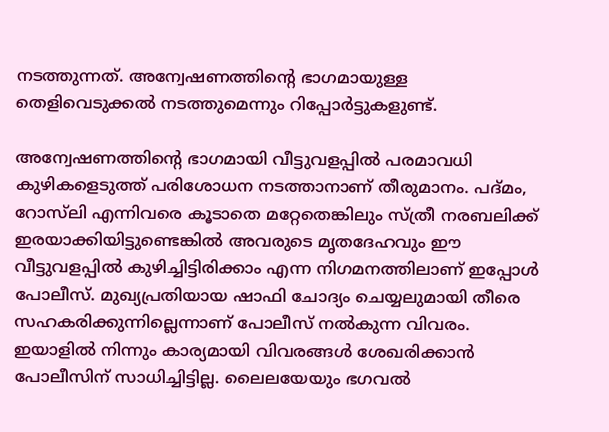നടത്തുന്നത്. അന്വേഷണത്തിൻ്റെ ഭാഗമായുള്ള തെളിവെടുക്കൽ നടത്തുമെന്നും റിപ്പോർട്ടുകളുണ്ട്.

അന്വേഷണത്തിൻ്റെ ഭാഗമായി വീട്ടുവളപ്പിൽ പരമാവധി കുഴികളെടുത്ത് പരിശോധന നടത്താനാണ് തീരുമാനം. പദ്മം, റോസ്‌ലി എന്നിവരെ കൂടാതെ മറ്റേതെങ്കിലും സ്ത്രീ നരബലിക്ക് ഇരയാക്കിയിട്ടുണ്ടെങ്കിൽ അവരുടെ മൃതദേഹവും ഈ വീട്ടുവളപ്പിൽ കുഴിച്ചിട്ടിരിക്കാം എന്ന നിഗമനത്തിലാണ് ഇപ്പോൾ പോലീസ്. മുഖ്യപ്രതിയായ ഷാഫി ചോദ്യം ചെയ്യലുമായി തീരെ സഹകരിക്കുന്നില്ലെന്നാണ് പോലീസ് നൽകുന്ന വിവരം. ഇയാളിൽ നിന്നും കാര്യമായി വിവരങ്ങൾ ശേഖരിക്കാൻ പോലീസിന് സാധിച്ചിട്ടില്ല. ലൈലയേയും ഭഗവൽ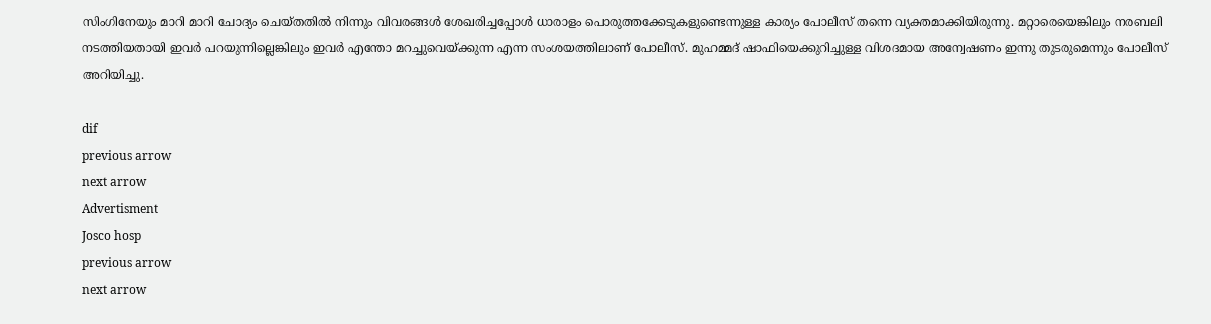സിംഗിനേയും മാറി മാറി ചോദ്യം ചെയ്തതിൽ നിന്നും വിവരങ്ങൾ ശേഖരിച്ചപ്പോൾ ധാരാളം പൊരുത്തക്കേടുകളുണ്ടെന്നുള്ള കാര്യം പോലീസ് തന്നെ വ്യക്തമാക്കിയിരുന്നു. മറ്റാരെയെങ്കിലും നരബലി നടത്തിയതായി ഇവര്‍ പറയുന്നില്ലെങ്കിലും ഇവര്‍ എന്തോ മറച്ചുവെയ്ക്കുന്ന എന്ന സംശയത്തിലാണ് പോലീസ്. മുഹമ്മദ് ഷാഫിയെക്കുറിച്ചുള്ള വിശദമായ അന്വേഷണം ഇന്നു തുടരുമെന്നും പോലീസ് അറിയിച്ചു.

dif
previous arrow
next arrow
Advertisment
Josco hosp
previous arrow
next arrow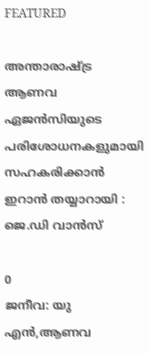FEATURED

അന്താരാഷ്ട്ര ആണവ ഏജൻസിയുടെ പരിശോധനകളുമായി സഹകരിക്കാൻ ഇറാൻ തയ്യാറായി : ജെ.ഡി വാൻസ്

0
ജനീവ: യു എൻ,ആണവ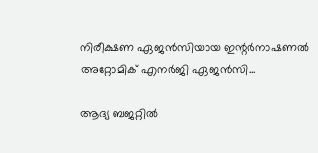നിരീക്ഷണ ഏജൻസിയായ ഇന്റർനാഷണൽ അറ്റോമിക് എനർജി ഏജൻസി...

ആദ്യ ബജറ്റിൽ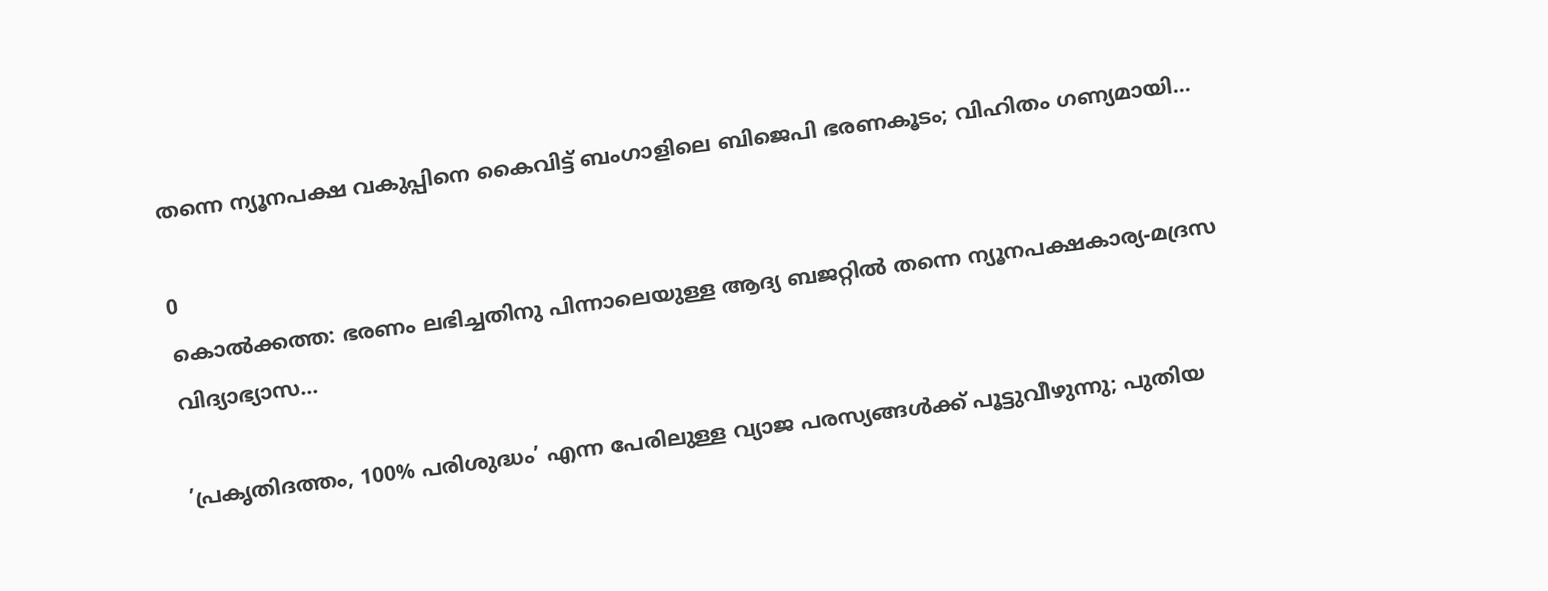തന്നെ ന്യൂനപക്ഷ വകുപ്പിനെ കൈവിട്ട് ബംഗാളിലെ ബിജെപി ഭരണകൂടം; വിഹിതം ഗണ്യമായി...

0
കൊല്‍ക്കത്ത: ഭരണം ലഭിച്ചതിനു പിന്നാലെയുള്ള ആദ്യ ബജറ്റില്‍ തന്നെ ന്യൂനപക്ഷകാര്യ-മദ്രസ വിദ്യാഭ്യാസ...

’പ്രകൃതിദത്തം, 100% പരിശുദ്ധം’ എന്ന പേരിലുള്ള വ്യാജ പരസ്യങ്ങൾക്ക് പൂട്ടുവീഴുന്നു; പുതിയ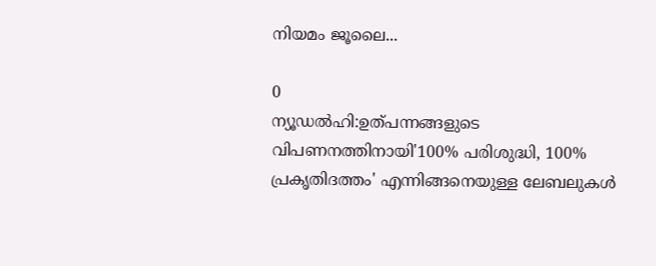നിയമം ജൂലൈ...

0
ന്യൂഡല്‍ഹി:ഉത്പന്നങ്ങളുടെ വിപണനത്തിനായി'100% പരിശുദ്ധി, 100% പ്രകൃതിദത്തം' എന്നിങ്ങനെയുള്ള ലേബലുകള്‍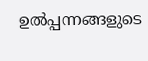ഉല്‍പ്പന്നങ്ങളുടെ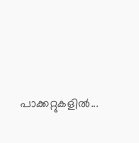പാക്കറ്റുകളില്‍...